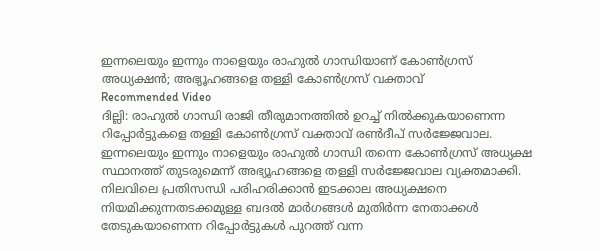ഇന്നലെയും ഇന്നും നാളെയും രാഹുൽ ഗാന്ധിയാണ് കോൺഗ്രസ് അധ്യക്ഷൻ; അഭ്യൂഹങ്ങളെ തള്ളി കോൺഗ്രസ് വക്താവ്
Recommended Video
ദില്ലി: രാഹുൽ ഗാന്ധി രാജി തീരുമാനത്തിൽ ഉറച്ച് നിൽക്കുകയാണെന്ന റിപ്പോർട്ടുകളെ തള്ളി കോൺഗ്രസ് വക്താവ് രൺദീപ് സർജ്ജേവാല. ഇന്നലെയും ഇന്നും നാളെയും രാഹുൽ ഗാന്ധി തന്നെ കോൺഗ്രസ് അധ്യക്ഷ സ്ഥാനത്ത് തുടരുമെന്ന് അഭ്യൂഹങ്ങളെ തള്ളി സർജ്ജേവാല വ്യക്തമാക്കി. നിലവിലെ പ്രതിസന്ധി പരിഹരിക്കാൻ ഇടക്കാല അധ്യക്ഷനെ നിയമിക്കുന്നതടക്കമുള്ള ബദൽ മാർഗങ്ങൾ മുതിർന്ന നേതാക്കൾ തേടുകയാണെന്ന റിപ്പോർട്ടുകൾ പുറത്ത് വന്ന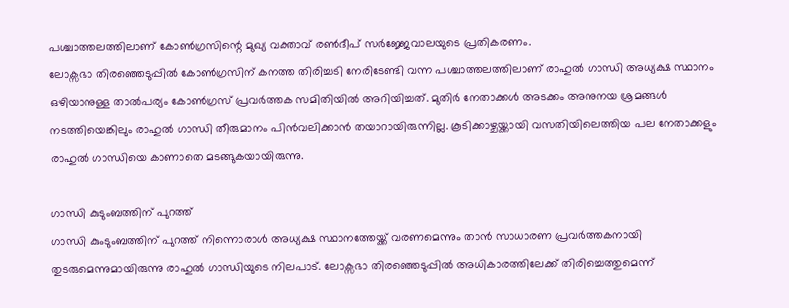പശ്ചാത്തലത്തിലാണ് കോൺഗ്രസിന്റെ മുഖ്യ വക്താവ് രൺദീപ് സർജ്ജേവാലയുടെ പ്രതികരണം.
ലോക്സഭാ തിരഞ്ഞെടുപ്പിൽ കോൺഗ്രസിന് കനത്ത തിരിച്ചടി നേരിടേണ്ടി വന്ന പശ്ചാത്തലത്തിലാണ് രാഹുൽ ഗാന്ധി അധ്യക്ഷ സ്ഥാനം ഒഴിയാനുള്ള താൽപര്യം കോൺഗ്രസ് പ്രവർത്തക സമിതിയിൽ അറിയിച്ചത്. മുതിർ നേതാക്കൾ അടക്കം അനുനയ ശ്രമങ്ങൾ നടത്തിയെങ്കിലും രാഹുൽ ഗാന്ധി തീരുമാനം പിൻവലിക്കാൻ തയാറായിരുന്നില്ല. കൂടിക്കാഴ്ചയ്ക്കായി വസതിയിലെത്തിയ പല നേതാക്കളും രാഹുൽ ഗാന്ധിയെ കാണാതെ മടങ്ങുകയായിരുന്നു.

ഗാന്ധി കുടുംബത്തിന് പുറത്ത്
ഗാന്ധി കുംടുംബത്തിന് പുറത്ത് നിന്നൊരാൾ അധ്യക്ഷ സ്ഥാനത്തേയ്ക്ക് വരണമെന്നും താൻ സാധാരണ പ്രവർത്തകനായി തുടരുമെന്നുമായിരുന്നു രാഹുൽ ഗാന്ധിയുടെ നിലപാട്. ലോക്സഭാ തിരഞ്ഞെടുപ്പിൽ അധികാരത്തിലേക്ക് തിരിച്ചെത്തുമെന്ന്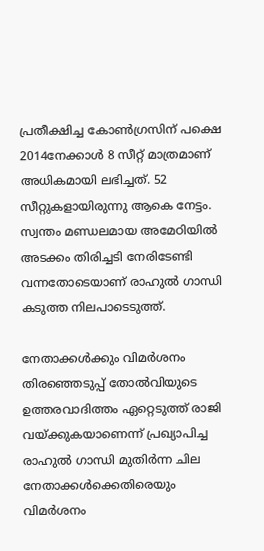പ്രതീക്ഷിച്ച കോൺഗ്രസിന് പക്ഷെ 2014നേക്കാൾ 8 സീറ്റ് മാത്രമാണ് അധികമായി ലഭിച്ചത്. 52 സീറ്റുകളായിരുന്നു ആകെ നേട്ടം. സ്വന്തം മണ്ഡലമായ അമേഠിയിൽ അടക്കം തിരിച്ചടി നേരിടേണ്ടി വന്നതോടെയാണ് രാഹുൽ ഗാന്ധി കടുത്ത നിലപാടെടുത്ത്.

നേതാക്കൾക്കും വിമർശനം
തിരഞ്ഞെടുപ്പ് തോൽവിയുടെ ഉത്തരവാദിത്തം ഏറ്റെടുത്ത് രാജി വയ്ക്കുകയാണെന്ന് പ്രഖ്യാപിച്ച രാഹുൽ ഗാന്ധി മുതിർന്ന ചില നേതാക്കൾക്കെതിരെയും വിമർശനം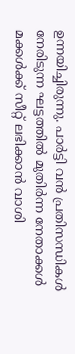ഉന്നയിച്ചിരുന്നു. പാർട്ടി വൻ പ്രതിസന്ധികൾ നേരിടുന്ന ഘട്ടത്തിൽ മുതിർന്ന നേതാക്കൾ മക്കൾക്ക് സീറ്റ് ലഭിക്കാൻ വാശി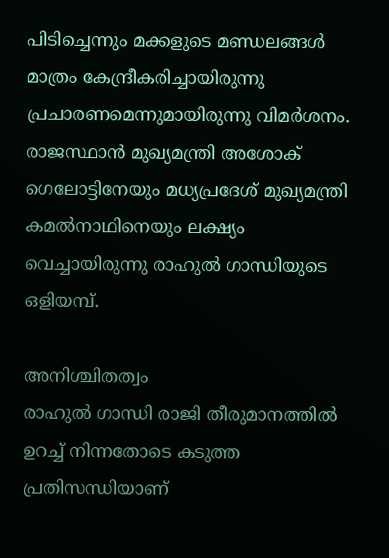പിടിച്ചെന്നും മക്കളുടെ മണ്ഡലങ്ങൾ മാത്രം കേന്ദ്രീകരിച്ചായിരുന്നു പ്രചാരണമെന്നുമായിരുന്നു വിമർശനം. രാജസ്ഥാൻ മുഖ്യമന്ത്രി അശോക് ഗെലോട്ടിനേയും മധ്യപ്രദേശ് മുഖ്യമന്ത്രി കമൽനാഥിനെയും ലക്ഷ്യം വെച്ചായിരുന്നു രാഹുൽ ഗാന്ധിയുടെ ഒളിയമ്പ്.

അനിശ്ചിതത്വം
രാഹുൽ ഗാന്ധി രാജി തീരുമാനത്തിൽ ഉറച്ച് നിന്നതോടെ കടുത്ത പ്രതിസന്ധിയാണ്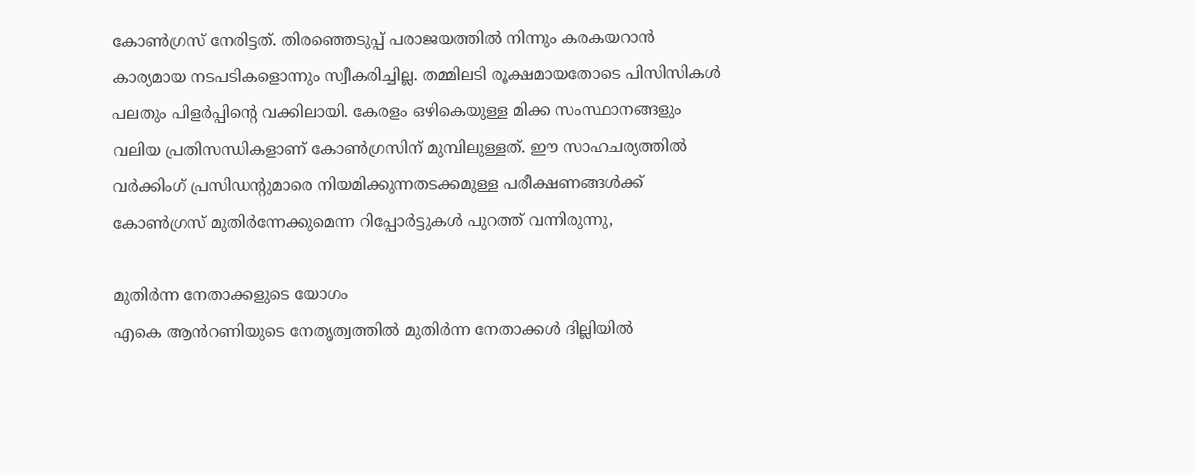കോൺഗ്രസ് നേരിട്ടത്. തിരഞ്ഞെടുപ്പ് പരാജയത്തിൽ നിന്നും കരകയറാൻ കാര്യമായ നടപടികളൊന്നും സ്വീകരിച്ചില്ല. തമ്മിലടി രൂക്ഷമായതോടെ പിസിസികൾ പലതും പിളർപ്പിന്റെ വക്കിലായി. കേരളം ഒഴികെയുള്ള മിക്ക സംസ്ഥാനങ്ങളും വലിയ പ്രതിസന്ധികളാണ് കോൺഗ്രസിന് മുമ്പിലുള്ളത്. ഈ സാഹചര്യത്തിൽ വർക്കിംഗ് പ്രസിഡന്റുമാരെ നിയമിക്കുന്നതടക്കമുള്ള പരീക്ഷണങ്ങൾക്ക് കോൺഗ്രസ് മുതിർന്നേക്കുമെന്ന റിപ്പോർട്ടുകൾ പുറത്ത് വന്നിരുന്നു,

മുതിർന്ന നേതാക്കളുടെ യോഗം
എകെ ആൻറണിയുടെ നേതൃത്വത്തിൽ മുതിർന്ന നേതാക്കൾ ദില്ലിയിൽ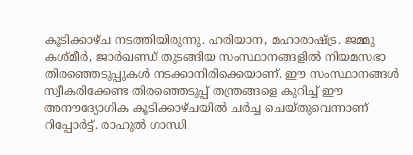കൂടിക്കാഴ്ച നടത്തിയിരുന്നു. ഹരിയാന, മഹാരാഷ്ട്ര. ജമ്മു കശ്മീർ, ജാർഖണ്ഡ് തുടങ്ങിയ സംസ്ഥാനങ്ങളിൽ നിയമസഭാ തിരഞ്ഞെടുപ്പുകൾ നടക്കാനിരിക്കെയാണ്. ഈ സംസ്ഥാനങ്ങൾ സ്വീകരിക്കേണ്ട തിരഞ്ഞെടുപ്പ് തന്ത്രങ്ങളെ കുറിച്ച് ഈ അനൗദ്യോഗിക കൂടിക്കാഴ്ചയിൽ ചർച്ച ചെയ്തുവെന്നാണ് റിപ്പോർട്ട്. രാഹുൽ ഗാന്ധി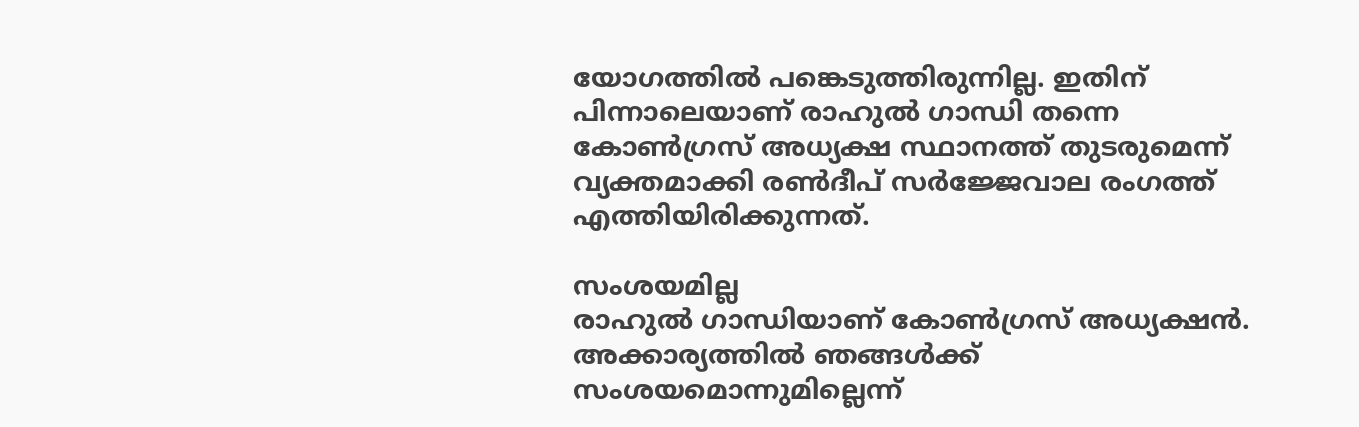യോഗത്തിൽ പങ്കെടുത്തിരുന്നില്ല. ഇതിന് പിന്നാലെയാണ് രാഹുൽ ഗാന്ധി തന്നെ കോൺഗ്രസ് അധ്യക്ഷ സ്ഥാനത്ത് തുടരുമെന്ന് വ്യക്തമാക്കി രൺദീപ് സർജ്ജേവാല രംഗത്ത് എത്തിയിരിക്കുന്നത്.

സംശയമില്ല
രാഹുൽ ഗാന്ധിയാണ് കോൺഗ്രസ് അധ്യക്ഷൻ. അക്കാര്യത്തിൽ ഞങ്ങൾക്ക് സംശയമൊന്നുമില്ലെന്ന്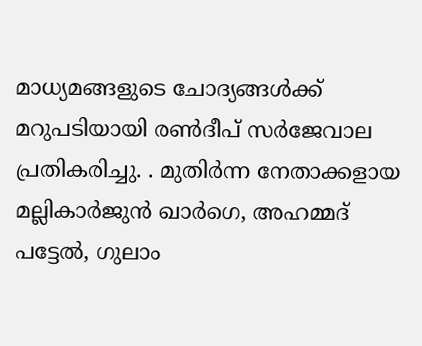മാധ്യമങ്ങളുടെ ചോദ്യങ്ങൾക്ക് മറുപടിയായി രൺദീപ് സർജേവാല പ്രതികരിച്ചു. . മുതിർന്ന നേതാക്കളായ മല്ലികാർജുൻ ഖാർഗെ, അഹമ്മദ് പട്ടേൽ, ഗുലാം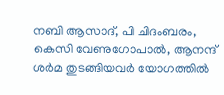നബി ആസാദ്, പി ചിദംബരം, കെസി വേണുഗോപാൽ, ആനന്ദ് ശർമ തുടങ്ങിയവർ യോഗത്തിൽ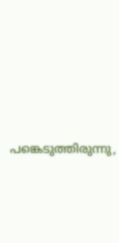പങ്കെടുത്തിരുന്നു,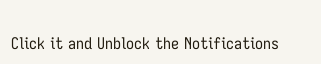Click it and Unblock the Notifications